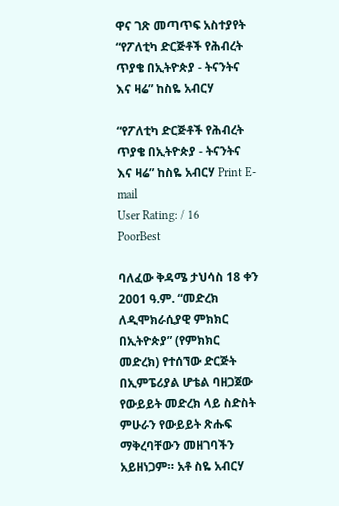ዋና ገጽ መጣጥፍ አስተያየት “የፖለቲካ ድርጅቶች የሕብረት ጥያቄ በኢትዮጵያ - ትናንትና እና ዛሬ” ከስዬ አብርሃ

“የፖለቲካ ድርጅቶች የሕብረት ጥያቄ በኢትዮጵያ - ትናንትና እና ዛሬ” ከስዬ አብርሃ Print E-mail
User Rating: / 16
PoorBest

ባለፈው ቅዳሜ ታህሳስ 18 ቀን 2001 ዓ.ም. “መድረክ ለዲሞክራሲያዊ ምክክር በኢትዮጵያ” (የምክክር መድረክ) የተሰኘው ድርጅት በኢምፔሪያል ሆቴል ባዘጋጀው የውይይት መድረክ ላይ ስድስት ምሁራን የውይይት ጽሑፍ ማቅረባቸውን መዘገባችን አይዘነጋም። አቶ ስዬ አብርሃ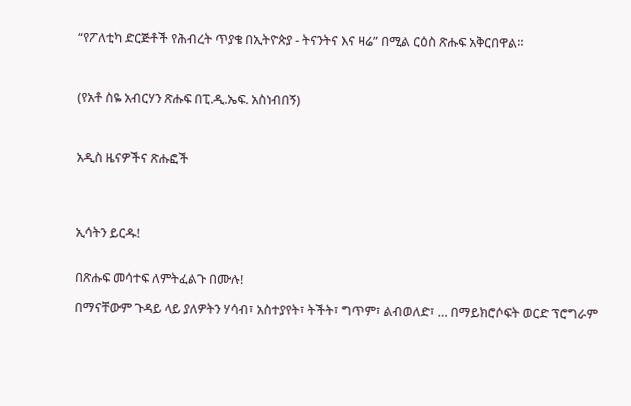“የፖለቲካ ድርጅቶች የሕብረት ጥያቄ በኢትዮጵያ - ትናንትና እና ዛሬ” በሚል ርዕስ ጽሑፍ አቅርበዋል።



(የአቶ ስዬ አብርሃን ጽሑፍ በፒ.ዲ.ኤፍ. አስነብበኝ)



አዲስ ዜናዎችና ጽሑፎች




ኢሳትን ይርዱ!


በጽሑፍ መሳተፍ ለምትፈልጉ በሙሉ!

በማናቸውም ጉዳይ ላይ ያለዎትን ሃሳብ፣ አስተያየት፣ ትችት፣ ግጥም፣ ልብወለድ፣ … በማይክሮሶፍት ወርድ ፕሮግራም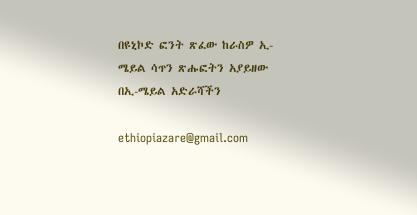በዩኒኮድ ፎንት ጽፈው ከራስዎ ኢ-ሜይል ሳጥን ጽሑፎትን አያይዘው በኢ-ሜይል አድራሻችን

ethiopiazare@gmail.com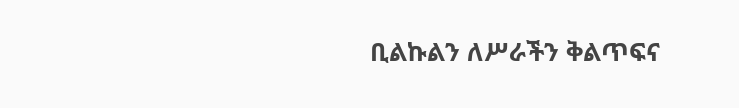ቢልኩልን ለሥራችን ቅልጥፍና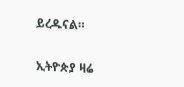ይረዱናል።

ኢትዮጵያ ዛሬ